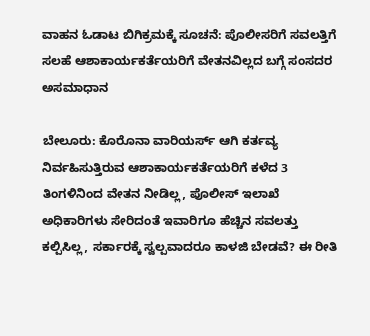ವಾಹನ ಓಡಾಟ ಬಿಗಿಕ್ರಮಕ್ಕೆ ಸೂಚನೆ: ಪೊಲೀಸರಿಗೆ ಸವಲತ್ತಿಗೆ ಸಲಹೆ ಆಶಾಕಾರ್ಯಕರ್ತೆಯರಿಗೆ ವೇತನವಿಲ್ಲದ ಬಗ್ಗೆ ಸಂಸದರ ಅಸಮಾಧಾನ

ಬೇಲೂರು: ಕೊರೊನಾ ವಾರಿಯರ್ಸ್ ಆಗಿ ಕರ್ತವ್ಯ ನಿರ್ವಹಿಸುತ್ತಿರುವ ಆಶಾಕಾರ್ಯಕರ್ತೆಯರಿಗೆ ಕಳೆದ 3 ತಿಂಗಳಿನಿಂದ ವೇತನ ನೀಡಿಲ್ಲ, ಪೊಲೀಸ್ ಇಲಾಖೆ ಅಧಿಕಾರಿಗಳು ಸೇರಿದಂತೆ ಇವಾರಿಗೂ ಹೆಚ್ಚಿನ ಸವಲತ್ತು ಕಲ್ಪಿಸಿಲ್ಲ, ಸರ್ಕಾರಕ್ಕೆ ಸ್ವಲ್ಪವಾದರೂ ಕಾಳಜಿ ಬೇಡವೆ? ಈ ರೀತಿ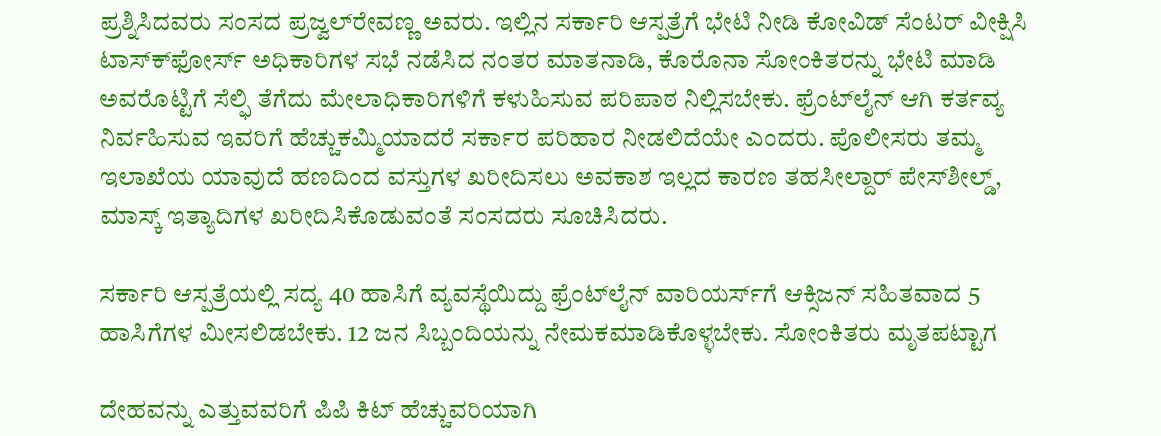ಪ್ರಶ್ನಿಸಿದವರು ಸಂಸದ ಪ್ರಜ್ವಲ್‍ರೇವಣ್ಣ ಅವರು. ಇಲ್ಲಿನ ಸರ್ಕಾರಿ ಆಸ್ಪತ್ರೆಗೆ ಭೇಟಿ ನೀಡಿ ಕೋವಿಡ್ ಸೆಂಟರ್ ವೀಕ್ಷಿಸಿ ಟಾಸ್ಕ್‍ಫೋರ್ಸ್ ಅಧಿಕಾರಿಗಳ ಸಭೆ ನಡೆಸಿದ ನಂತರ ಮಾತನಾಡಿ, ಕೊರೊನಾ ಸೋಂಕಿತರನ್ನು ಭೇಟಿ ಮಾಡಿ ಅವರೊಟ್ಟಿಗೆ ಸೆಲ್ಫಿ ತೆಗೆದು ಮೇಲಾಧಿಕಾರಿಗಳಿಗೆ ಕಳುಹಿಸುವ ಪರಿಪಾಠ ನಿಲ್ಲಿಸಬೇಕು. ಫ್ರೆಂಟ್‍ಲೈನ್ ಆಗಿ ಕರ್ತವ್ಯ ನಿರ್ವಹಿಸುವ ಇವರಿಗೆ ಹೆಚ್ಚುಕಮ್ಮಿಯಾದರೆ ಸರ್ಕಾರ ಪರಿಹಾರ ನೀಡಲಿದೆಯೇ ಎಂದರು. ಪೊಲೀಸರು ತಮ್ಮ ಇಲಾಖೆಯ ಯಾವುದೆ ಹಣದಿಂದ ವಸ್ತುಗಳ ಖರೀದಿಸಲು ಅವಕಾಶ ಇಲ್ಲದ ಕಾರಣ ತಹಸೀಲ್ದಾರ್ ಪೇಸ್‍ಶೀಲ್ಡ್, ಮಾಸ್ಕ್ ಇತ್ಯಾದಿಗಳ ಖರೀದಿಸಿಕೊಡುವಂತೆ ಸಂಸದರು ಸೂಚಿಸಿದರು.

ಸರ್ಕಾರಿ ಆಸ್ಪತ್ರೆಯಲ್ಲಿ ಸದ್ಯ 40 ಹಾಸಿಗೆ ವ್ಯವಸ್ಥೆಯಿದ್ದು ಫ್ರೆಂಟ್‍ಲೈನ್ ವಾರಿಯರ್ಸ್‍ಗೆ ಆಕ್ಸಿಜನ್ ಸಹಿತವಾದ 5 ಹಾಸಿಗೆಗಳ ಮೀಸಲಿಡಬೇಕು. 12 ಜನ ಸಿಬ್ಬಂದಿಯನ್ನು ನೇಮಕಮಾಡಿಕೊಳ್ಳಬೇಕು. ಸೋಂಕಿತರು ಮೃತಪಟ್ಟಾಗ

ದೇಹವನ್ನು ಎತ್ತುವವರಿಗೆ ಪಿಪಿ ಕಿಟ್ ಹೆಚ್ಚುವರಿಯಾಗಿ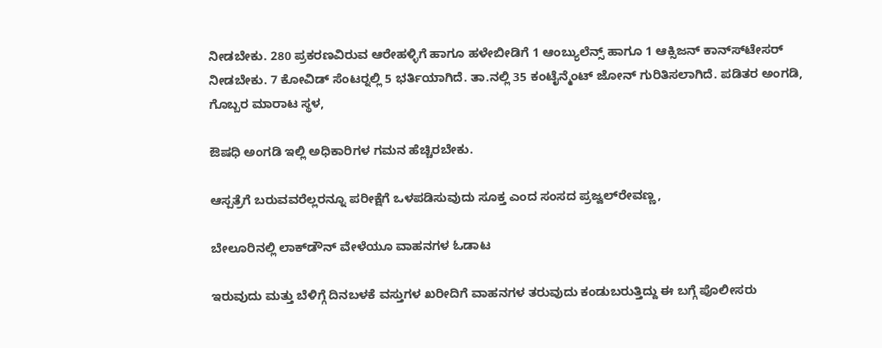ನೀಡಬೇಕು. 280 ಪ್ರಕರಣವಿರುವ ಆರೇಹಳ್ಳಿಗೆ ಹಾಗೂ ಹಳೇಬೀಡಿಗೆ 1 ಆಂಬ್ಯುಲೆನ್ಸ್ ಹಾಗೂ 1 ಆಕ್ಸಿಜನ್ ಕಾನ್ಸ್‍ಟೇಸರ್ ನೀಡಬೇಕು. 7 ಕೋವಿಡ್ ಸೆಂಟರ್‍ನಲ್ಲಿ 5 ಭರ್ತಿಯಾಗಿದೆ. ತಾ.ನಲ್ಲಿ 35 ಕಂಟೈನ್ಮೆಂಟ್ ಜೋನ್ ಗುರಿತಿಸಲಾಗಿದೆ. ಪಡಿತರ ಅಂಗಡಿ, ಗೊಬ್ಬರ ಮಾರಾಟ ಸ್ಥಳ,

ಔಷಧಿ ಅಂಗಡಿ ಇಲ್ಲಿ ಅಧಿಕಾರಿಗಳ ಗಮನ ಹೆಚ್ಚಿರಬೇಕು.

ಆಸ್ಪತ್ರೆಗೆ ಬರುವವರೆಲ್ಲರನ್ನೂ ಪರೀಕ್ಷೆಗೆ ಒಳಪಡಿಸುವುದು ಸೂಕ್ತ ಎಂದ ಸಂಸದ ಪ್ರಜ್ವಲ್‍ರೇವಣ್ಣ,

ಬೇಲೂರಿನಲ್ಲಿ ಲಾಕ್‍ಡೌನ್ ವೇಳೆಯೂ ವಾಹನಗಳ ಓಡಾಟ

ಇರುವುದು ಮತ್ತು ಬೆಳಿಗ್ಗೆ ದಿನಬಳಕೆ ವಸ್ತುಗಳ ಖರೀದಿಗೆ ವಾಹನಗಳ ತರುವುದು ಕಂಡುಬರುತ್ತಿದ್ದು ಈ ಬಗ್ಗೆ ಪೊಲೀಸರು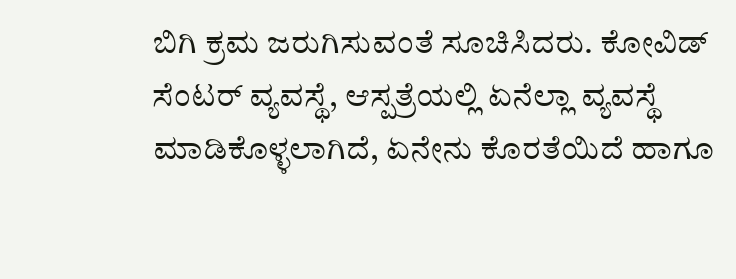ಬಿಗಿ ಕ್ರಮ ಜರುಗಿಸುವಂತೆ ಸೂಚಿಸಿದರು. ಕೋವಿಡ್ ಸೆಂಟರ್ ವ್ಯವಸ್ಥೆ, ಆಸ್ಪತ್ರೆಯಲ್ಲಿ ಏನೆಲ್ಲಾ ವ್ಯವಸ್ಥೆ ಮಾಡಿಕೊಳ್ಳಲಾಗಿದೆ, ಏನೇನು ಕೊರತೆಯಿದೆ ಹಾಗೂ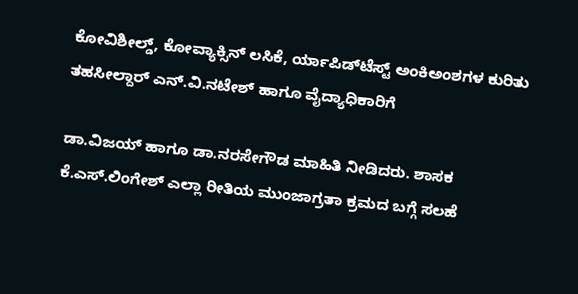ಕೋವಿಶೀಲ್ಡ್, ಕೋವ್ಯಾಕ್ಸಿನ್ ಲಸಿಕೆ, ರ್ಯಾಪಿಡ್‍ಟೆಸ್ಟ್ ಅಂಕಿಅಂಶಗಳ ಕುರಿತು ತಹಸೀಲ್ದಾರ್ ಎನ್.ವಿ.ನಟೇಶ್ ಹಾಗೂ ವೈದ್ಯಾಧಿಕಾರಿಗೆ

ಡಾ.ವಿಜಯ್ ಹಾಗೂ ಡಾ.ನರಸೇಗೌಡ ಮಾಹಿತಿ ನೀಡಿದರು. ಶಾಸಕ ಕೆ.ಎಸ್.ಲಿಂಗೇಶ್ ಎಲ್ಲಾ ರೀತಿಯ ಮುಂಜಾಗ್ರತಾ ಕ್ರಮದ ಬಗ್ಗೆ ಸಲಹೆ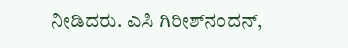ನೀಡಿದರು. ಎಸಿ ಗಿರೀಶ್‍ನಂದನ್,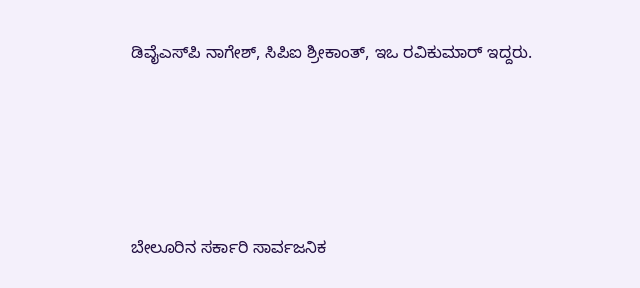ಡಿವೈಎಸ್‍ಪಿ ನಾಗೇಶ್, ಸಿಪಿಐ ಶ್ರೀಕಾಂತ್, ಇಒ ರವಿಕುಮಾರ್ ಇದ್ದರು.





ಬೇಲೂರಿನ ಸರ್ಕಾರಿ ಸಾರ್ವಜನಿಕ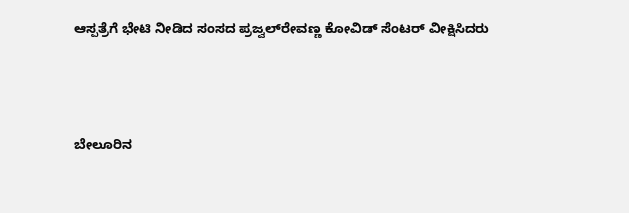ಆಸ್ಪತ್ರೆಗೆ ಭೇಟಿ ನೀಡಿದ ಸಂಸದ ಪ್ರಜ್ವಲ್‍ರೇವಣ್ಣ ಕೋವಿಡ್ ಸೆಂಟರ್ ವೀಕ್ಷಿಸಿದರು




ಬೇಲೂರಿನ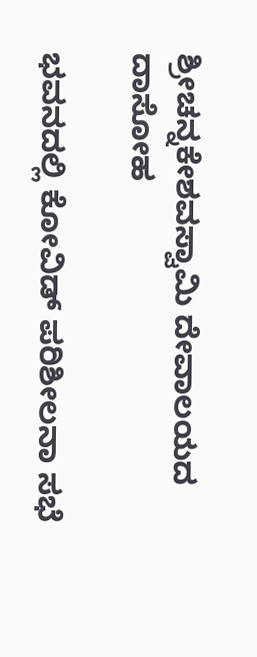ಶ್ರೀಚನ್ನಕೇಶವಸ್ವಾಮಿ ದೇವಾಲಯದ ದಾಸೋಹ

ಭವನದಲ್ಲಿ ಕೋವಿಡ್ ಪರಿಶೀಲನಾ ಸಭೆ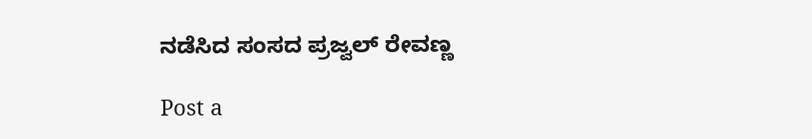ನಡೆಸಿದ ಸಂಸದ ಪ್ರಜ್ವಲ್ ರೇವಣ್ಣ

Post a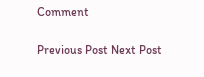Comment

Previous Post Next Post